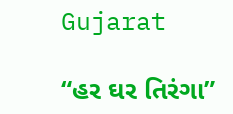Gujarat

“હર ઘર તિરંગા”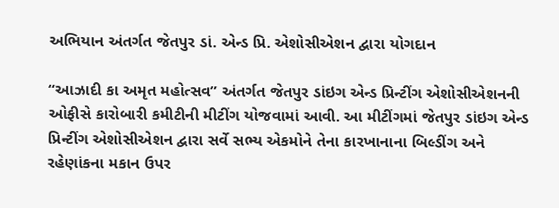અભિયાન અંતર્ગત જેતપુર ડાં. એન્ડ પ્રિ. એશોસીએશન દ્વારા યોગદાન

“આઝાદી કા અમૃત મહોત્સવ” અંતર્ગત જેતપુર ડાંઇગ એન્ડ પ્રિન્ટીંગ એશોસીએશનની ઓફીસે કારોબારી કમીટીની મીટીંગ યોજવામાં આવી. આ મીટીંગમાં જેતપુર ડાંઇગ એન્ડ પ્રિન્ટીંગ એશોસીએશન દ્વારા સર્વે સભ્ય એકમોને તેના કારખાનાના બિલ્ડીંગ અને રહેણાંકના મકાન ઉપર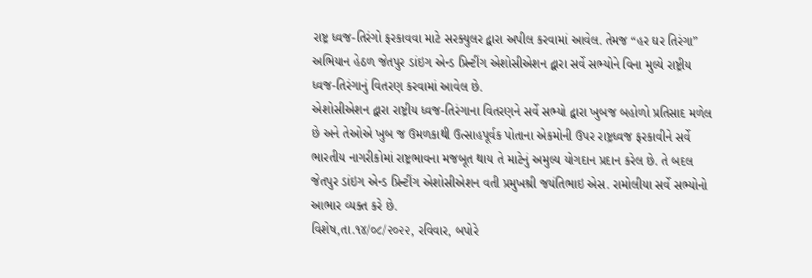રાષ્ટ્ર ધ્વજ-તિરંગો ફરકાવવા માટે સરક્યુલર દ્વારા અપીલ કરવામાં આવેલ. તેમજ “હર ઘર તિરંગા” અભિયાન હેઠળ જેતપુર ડાંઇગ એન્ડ પ્રિન્ટીંગ એશોસીએશન દ્વારા સર્વે સભ્યોને વિના મુલ્યે રાષ્ટ્રીય ધ્વજ-તિરંગાનું વિતરણ કરવામાં આવેલ છે.
એશોસીએશન દ્વારા રાષ્ટ્રીય ધ્વજ-તિરંગાના વિતરણને સર્વે સભ્યો દ્વારા ખુબજ બહોળો પ્રતિસાદ મળેલ છે અને તેઓએ ખુબ જ ઉમળકાથી ઉત્સાહપૂર્વક પોતાના એકમોની ઉપર રાષ્ટ્રધ્વજ ફરકાવીને સર્વે ભારતીય નાગરીકોમાં રાષ્ટ્રભાવના મજબૂત થાય તે માટેનું અમુલ્ય યોગદાન પ્રદાન કરેલ છે. તે બદલ જેતપુર ડાંઇગ એન્ડ પ્રિન્ટીંગ એશોસીએશન વતી પ્રમુખશ્રી જયંતિભાઇ એસ. રામોલીયા સર્વે સભ્યોનો આભાર વ્યક્ત કરે છે.
વિશેષ,તા.૧૪/૦૮/૨૦૨૨, રવિવાર, બપોરે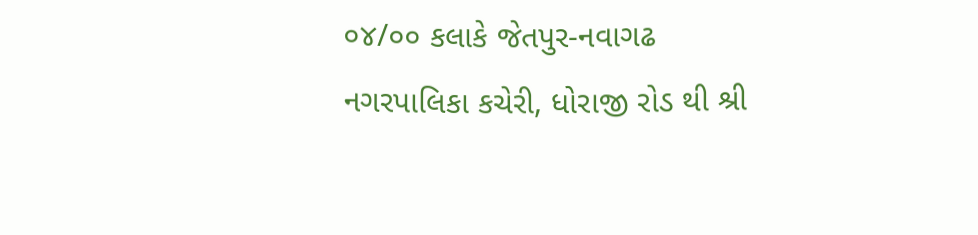૦૪/૦૦ કલાકે જેતપુર-નવાગઢ નગરપાલિકા કચેરી, ધોરાજી રોડ થી શ્રી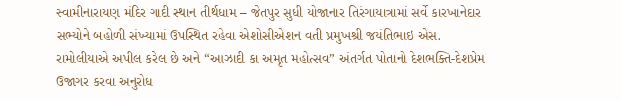સ્વામીનારાયણ મંદિર ગાદી સ્થાન તીર્થધામ – જેતપુર સુધી યોજાનાર તિરંગાયાત્રામાં સર્વે કારખાનેદાર સભ્યોને બહોળી સંખ્યામાં ઉપસ્થિત રહેવા એશોસીએશન વતી પ્રમુખશ્રી જયંતિભાઇ એસ. રામોલીયાએ અપીલ કરેલ છે અને “આઝાદી કા અમૃત મહોત્સવ” અંતર્ગત પોતાનો દેશભક્તિ-દેશપ્રેમ ઉજાગર કરવા અનુરોધ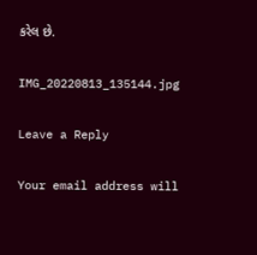કરેલ છે.

IMG_20220813_135144.jpg

Leave a Reply

Your email address will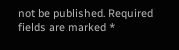not be published. Required fields are marked *